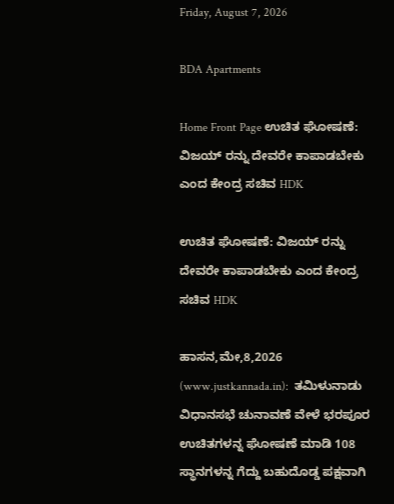Friday, August 7, 2026

BDA Apartments

Home Front Page ಉಚಿತ ಘೋಷಣೆ: ವಿಜಯ್ ರನ್ನು ದೇವರೇ ಕಾಪಾಡಬೇಕು ಎಂದ ಕೇಂದ್ರ ಸಚಿವ HDK

ಉಚಿತ ಘೋಷಣೆ: ವಿಜಯ್ ರನ್ನು ದೇವರೇ ಕಾಪಾಡಬೇಕು ಎಂದ ಕೇಂದ್ರ ಸಚಿವ HDK

ಹಾಸನ,ಮೇ,8,2026 (www.justkannada.in):  ತಮಿಳುನಾಡು ವಿಧಾನಸಭೆ ಚುನಾವಣೆ ವೇಳೆ ಭರಪೂರ ಉಚಿತಗಳನ್ನ ಘೋಷಣೆ ಮಾಡಿ 108 ಸ್ಥಾನಗಳನ್ನ ಗೆದ್ದು ಬಹುದೊಡ್ಡ ಪಕ್ಷವಾಗಿ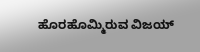ಹೊರಹೊಮ್ಮಿರುವ ವಿಜಯ್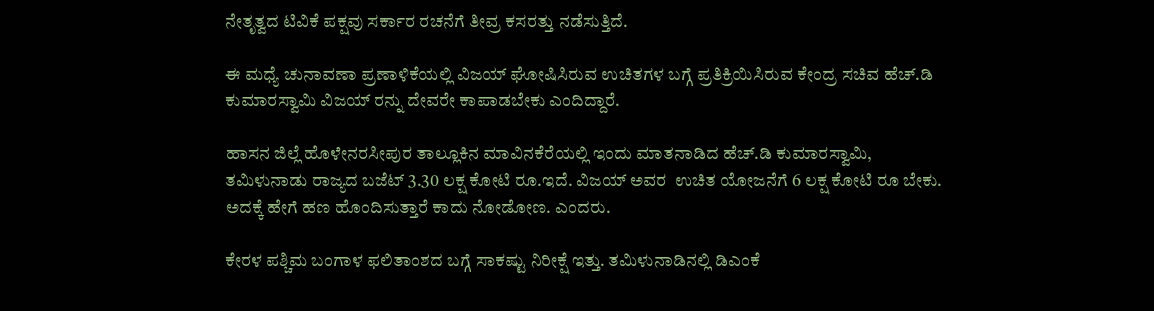ನೇತೃತ್ವದ ಟಿವಿಕೆ ಪಕ್ಷವು ಸರ್ಕಾರ ರಚನೆಗೆ ತೀವ್ರ ಕಸರತ್ತು ನಡೆಸುತ್ತಿದೆ.

ಈ ಮಧ್ಯೆ ಚುನಾವಣಾ ಪ್ರಣಾಳಿಕೆಯಲ್ಲಿ ವಿಜಯ್ ಘೋಷಿಸಿರುವ ಉಚಿತಗಳ ಬಗ್ಗೆ ಪ್ರತಿಕ್ರಿಯಿಸಿರುವ ಕೇಂದ್ರ ಸಚಿವ ಹೆಚ್.ಡಿ ಕುಮಾರಸ್ವಾಮಿ ವಿಜಯ್ ರನ್ನು ದೇವರೇ ಕಾಪಾಡಬೇಕು ಎಂದಿದ್ದಾರೆ.

ಹಾಸನ ಜಿಲ್ಲೆ ಹೊಳೇನರಸೀಪುರ ತಾಲ್ಲೂಕಿನ ಮಾವಿನಕೆರೆಯಲ್ಲಿ ಇಂದು ಮಾತನಾಡಿದ ಹೆಚ್.ಡಿ ಕುಮಾರಸ್ವಾಮಿ, ತಮಿಳುನಾಡು ರಾಜ್ಯದ ಬಜೆಟ್ 3.30 ಲಕ್ಷ ಕೋಟಿ ರೂ.ಇದೆ. ವಿಜಯ್ ಅವರ  ಉಚಿತ ಯೋಜನೆಗೆ 6 ಲಕ್ಷ ಕೋಟಿ ರೂ ಬೇಕು. ಅದಕ್ಕೆ ಹೇಗೆ ಹಣ ಹೊಂದಿಸುತ್ತಾರೆ ಕಾದು ನೋಡೋಣ. ಎಂದರು.

ಕೇರಳ ಪಶ್ಚಿಮ ಬಂಗಾಳ ಫಲಿತಾಂಶದ ಬಗ್ಗೆ ಸಾಕಷ್ಟು ನಿರೀಕ್ಷೆ ಇತ್ತು. ತಮಿಳುನಾಡಿನಲ್ಲಿ ಡಿಎಂಕೆ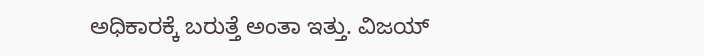ಅಧಿಕಾರಕ್ಕೆ ಬರುತ್ತೆ ಅಂತಾ ಇತ್ತು. ವಿಜಯ್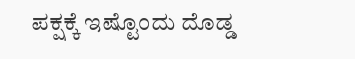ಪಕ್ಷಕ್ಕೆ ಇಷ್ಟೊಂದು ದೊಡ್ಡ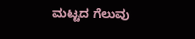ಮಟ್ಟದ ಗೆಲುವು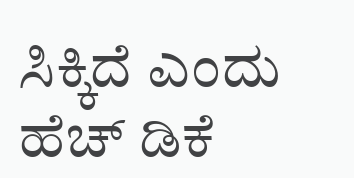ಸಿಕ್ಕಿದೆ ಎಂದು ಹೆಚ್ ಡಿಕೆ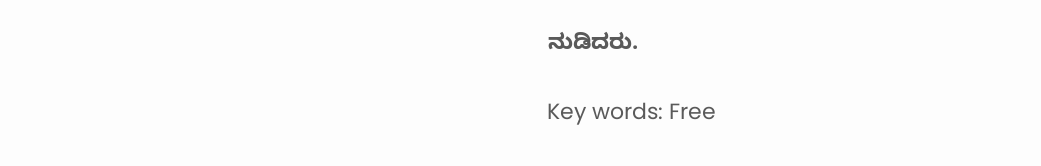ನುಡಿದರು.

Key words: Free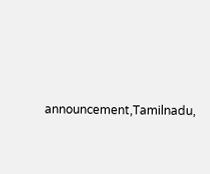announcement,Tamilnadu,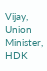Vijay, Union Minister, HDK